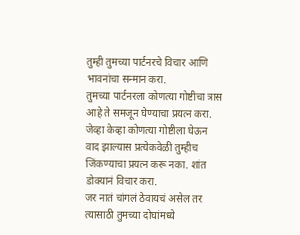तुम्ही तुमच्या पार्टनरचे विचार आणि भावनांचा सन्मान करा.
तुमच्या पार्टनरला कोणत्या गोष्टीचा त्रास आहे ते समजून घेण्याचा प्रयत्न करा.
जेव्हा केव्हा कोणत्या गोष्टीला घेऊन वाद झाल्यास प्रत्येकवेळी तुम्हीच जिंकण्याचा प्रयत्न करू नका. शांत डोक्यानं विचार करा.
जर नातं चांगलं ठेवायचं असेल तर त्यासाठी तुमच्या दोघांमध्ये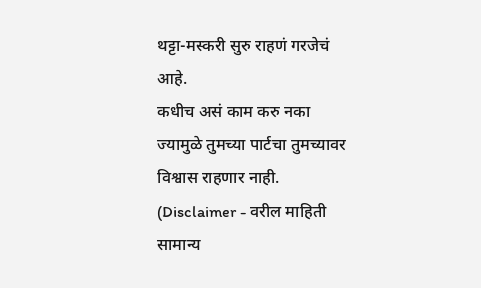थट्टा-मस्करी सुरु राहणं गरजेचं आहे.
कधीच असं काम करु नका ज्यामुळे तुमच्या पार्टचा तुमच्यावर विश्वास राहणार नाही.
(Disclaimer - वरील माहिती सामान्य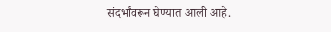संदर्भांवरून घेण्यात आली आहे.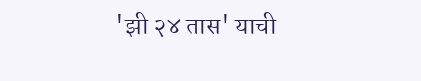'झी २४ तास' याची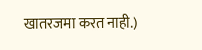खातरजमा करत नाही.)